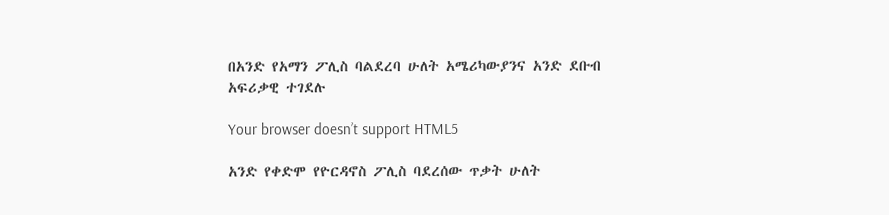በአንድ የአማን ፖሊስ ባልደረባ ሁለት አሜሪካውያንና አንድ ደቡብ አፍሪቃዊ ተገደሉ

Your browser doesn’t support HTML5

አንድ የቀድሞ የዮርዳኖስ ፖሊስ ባደረሰው ጥቃት ሁለት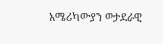አሜሪካውያን ወታደራዊ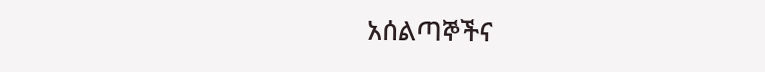አሰልጣኞችና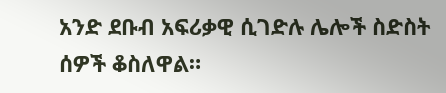አንድ ደቡብ አፍሪቃዊ ሲገድሉ ሌሎች ስድስት ሰዎች ቆስለዋል።